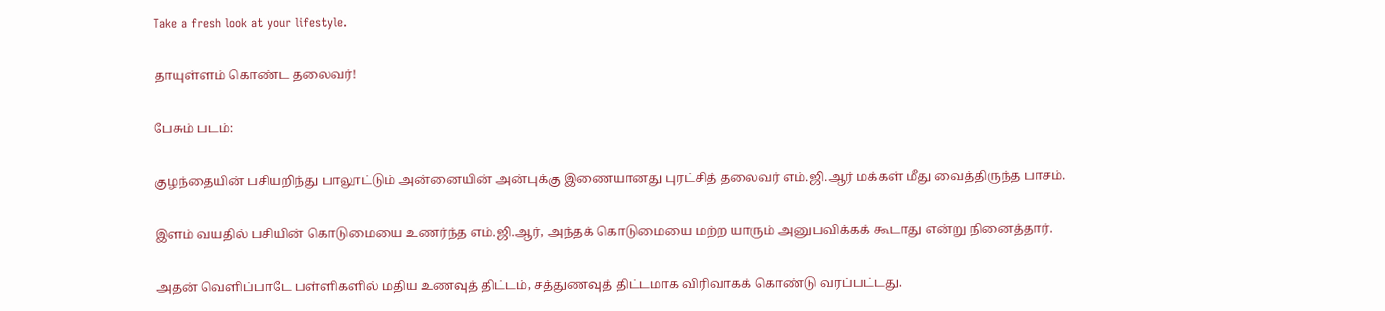Take a fresh look at your lifestyle.

தாயுள்ளம் கொண்ட தலைவர்!

பேசும் படம்:

குழந்தையின் பசியறிந்து பாலூட்டும் அன்னையின் அன்புக்கு இணையானது புரட்சித் தலைவர் எம்.ஜி.ஆர் மக்கள் மீது வைத்திருந்த பாசம்.

இளம் வயதில் பசியின் கொடுமையை உணர்ந்த எம்.ஜி.ஆர், அந்தக் கொடுமையை மற்ற யாரும் அனுபவிக்கக் கூடாது என்று நினைத்தார்.

அதன் வெளிப்பாடே பள்ளிகளில் மதிய உணவுத் திட்டம், சத்துணவுத் திட்டமாக விரிவாகக் கொண்டு வரப்பட்டது.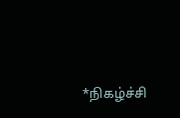*நிகழ்ச்சி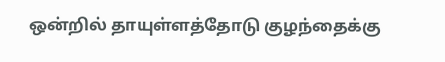ஒன்றில் தாயுள்ளத்தோடு குழந்தைக்கு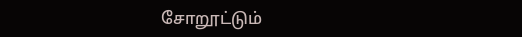சோறூட்டும்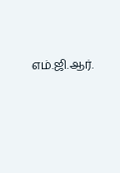எம்.ஜி.ஆர்.